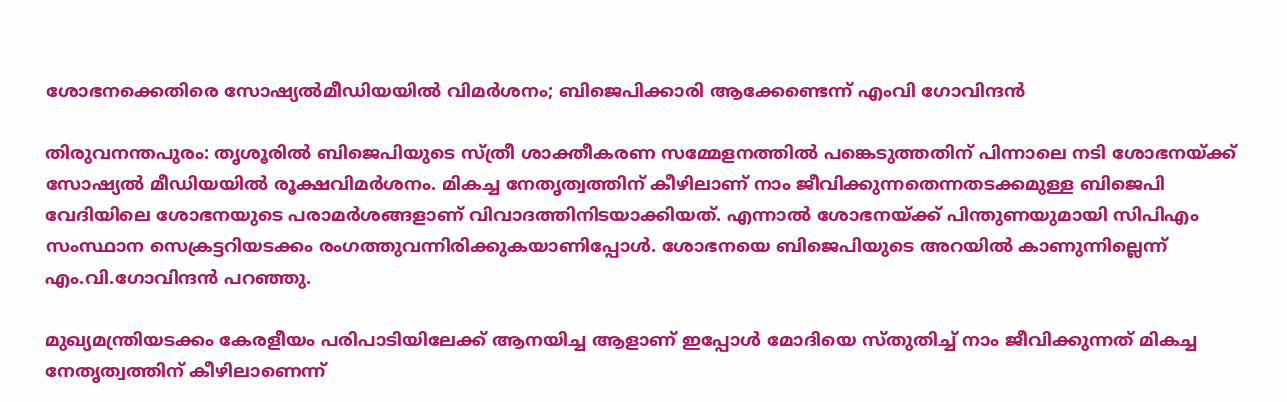ശോഭനക്കെതിരെ സോഷ്യല്‍മീഡിയയില്‍ വിമര്‍ശനം; ബിജെപിക്കാരി ആക്കേണ്ടെന്ന് എംവി ഗോവിന്ദന്‍

തിരുവനന്തപുരം: തൃശൂരിൽ ബിജെപിയുടെ സ്ത്രീ ശാക്തീകരണ സമ്മേളനത്തിൽ പങ്കെടുത്തതിന് പിന്നാലെ നടി ശോഭനയ്ക്ക് സോഷ്യല്‍ മീഡിയയില്‍ രൂക്ഷവിമർശനം. മികച്ച നേതൃത്വത്തിന് കീഴിലാണ് നാം ജീവിക്കുന്നതെന്നതടക്കമുള്ള ബിജെപി വേദിയിലെ ശോഭനയുടെ പരാമർശങ്ങളാണ് വിവാദത്തിനിടയാക്കിയത്. എന്നാല്‍ ശോഭനയ്ക്ക് പിന്തുണയുമായി സിപിഎം സംസ്ഥാന സെക്രട്ടറിയടക്കം രംഗത്തുവന്നിരിക്കുകയാണിപ്പോള്‍. ശോഭനയെ ബിജെപിയുടെ അറയിൽ കാണുന്നില്ലെന്ന് എം.വി.ഗോവിന്ദൻ പറഞ്ഞു.

മുഖ്യമന്ത്രിയടക്കം കേരളീയം പരിപാടിയിലേക്ക് ആനയിച്ച ആളാണ് ഇപ്പോൾ മോദിയെ സ്തുതിച്ച് നാം ജീവിക്കുന്നത് മികച്ച നേതൃത്വത്തിന് കീഴിലാണെന്ന്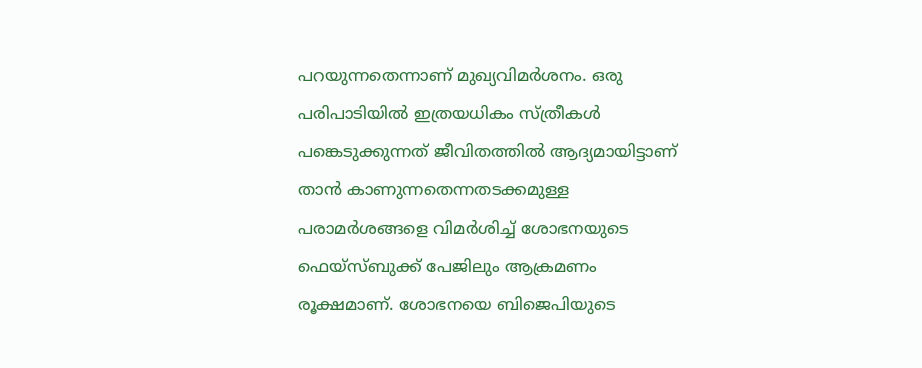പറയുന്നതെന്നാണ് മുഖ്യവിമർശനം. ഒരു പരിപാടിയിൽ ഇത്രയധികം സ്ത്രീകൾ പങ്കെടുക്കുന്നത് ജീവിതത്തിൽ ആദ്യമായിട്ടാണ് താൻ കാണുന്നതെന്നതടക്കമുള്ള പരാമർശങ്ങളെ വിമർശിച്ച് ശോഭനയുടെ ഫെയ്സ്ബുക്ക് പേജിലും ആക്രമണം രൂക്ഷമാണ്. ശോഭനയെ ബിജെപിയുടെ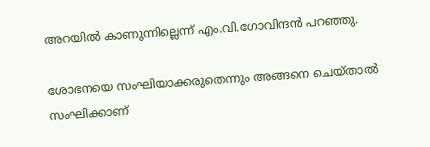അറയിൽ കാണുന്നില്ലെന്ന് എം.വി.ഗോവിന്ദൻ പറഞ്ഞു.

ശോഭനയെ സംഘിയാക്കരുതെന്നും അങ്ങനെ ചെയ്താൽ സംഘിക്കാണ്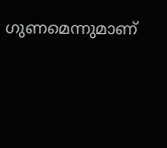ഗുണമെന്നുമാണ്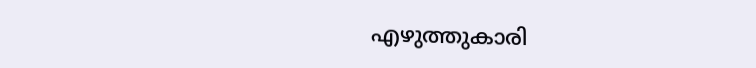എഴുത്തുകാരി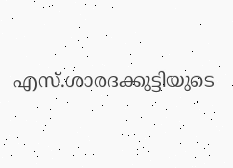എസ്.ശാരദക്കുട്ടിയുടെ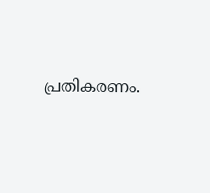പ്രതികരണം.